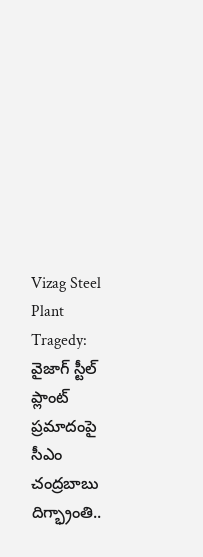Vizag Steel Plant Tragedy: వైజాగ్ స్టీల్‌ ప్లాంట్‌ ప్రమాదంపై సీఎం చంద్రబాబు దిగ్భ్రాంతి..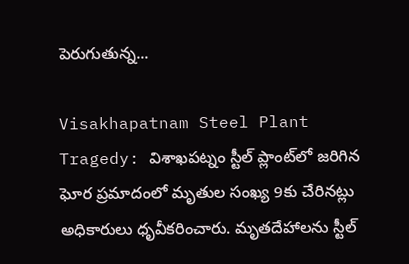పెరుగుతున్న...

Visakhapatnam Steel Plant Tragedy: విశాఖపట్నం స్టీల్ ప్లాంట్‌లో జరిగిన ఘోర ప్రమాదంలో మృతుల సంఖ్య 9కు చేరినట్లు అధికారులు ధృవీకరించారు. మృతదేహాలను స్టీల్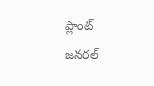ప్లాంట్ జనరల్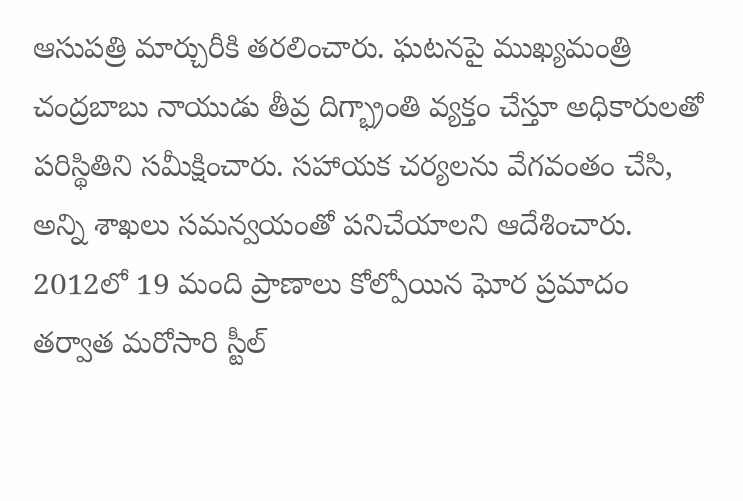ఆసుపత్రి మార్చురీకి తరలించారు. ఘటనపై ముఖ్యమంత్రి చంద్రబాబు నాయుడు తీవ్ర దిగ్భ్రాంతి వ్యక్తం చేస్తూ అధికారులతో పరిస్థితిని సమీక్షించారు. సహాయక చర్యలను వేగవంతం చేసి, అన్ని శాఖలు సమన్వయంతో పనిచేయాలని ఆదేశించారు. 2012లో 19 మంది ప్రాణాలు కోల్పోయిన ఘోర ప్రమాదం తర్వాత మరోసారి స్టీల్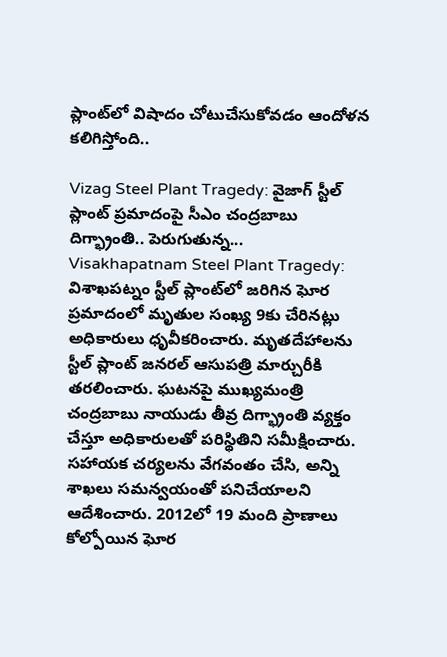ప్లాంట్‌లో విషాదం చోటుచేసుకోవడం ఆందోళన కలిగిస్తోంది..

Vizag Steel Plant Tragedy: వైజాగ్ స్టీల్‌ ప్లాంట్‌ ప్రమాదంపై సీఎం చంద్రబాబు దిగ్భ్రాంతి.. పెరుగుతున్న...
Visakhapatnam Steel Plant Tragedy: విశాఖపట్నం స్టీల్ ప్లాంట్‌లో జరిగిన ఘోర ప్రమాదంలో మృతుల సంఖ్య 9కు చేరినట్లు అధికారులు ధృవీకరించారు. మృతదేహాలను స్టీల్ ప్లాంట్ జనరల్ ఆసుపత్రి మార్చురీకి తరలించారు. ఘటనపై ముఖ్యమంత్రి చంద్రబాబు నాయుడు తీవ్ర దిగ్భ్రాంతి వ్యక్తం చేస్తూ అధికారులతో పరిస్థితిని సమీక్షించారు. సహాయక చర్యలను వేగవంతం చేసి, అన్ని శాఖలు సమన్వయంతో పనిచేయాలని ఆదేశించారు. 2012లో 19 మంది ప్రాణాలు కోల్పోయిన ఘోర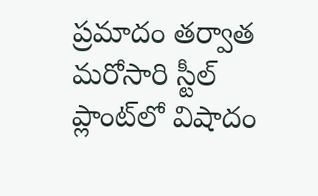ప్రమాదం తర్వాత మరోసారి స్టీల్ ప్లాంట్‌లో విషాదం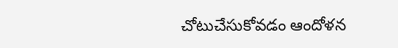చోటుచేసుకోవడం ఆందోళన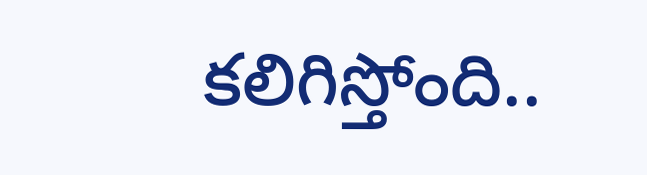కలిగిస్తోంది..